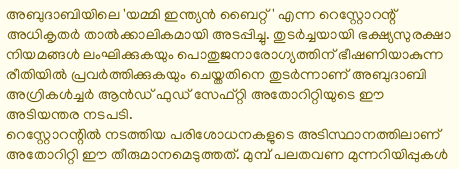അബുദാബിയിലെ 'യമ്മി ഇന്ത്യൻ ബൈറ്റ്' എന്ന റെസ്റ്റോറന്റ് അധികൃതർ താൽക്കാലികമായി അടപ്പിച്ചു. തുടർച്ചയായി ഭക്ഷ്യസുരക്ഷാ നിയമങ്ങൾ ലംഘിക്കുകയും പൊതുജനാരോഗ്യത്തിന് ഭീഷണിയാകുന്ന രീതിയിൽ പ്രവർത്തിക്കുകയും ചെയ്തതിനെ തുടർന്നാണ് അബുദാബി അഗ്രികൾച്ചർ ആൻഡ് ഫുഡ് സേഫ്റ്റി അതോറിറ്റിയുടെ ഈ അടിയന്തര നടപടി.
റെസ്റ്റോറന്റിൽ നടത്തിയ പരിശോധനകളുടെ അടിസ്ഥാനത്തിലാണ് അതോറിറ്റി ഈ തീരുമാനമെടുത്തത്. മുമ്പ് പലതവണ മുന്നറിയിപ്പുകൾ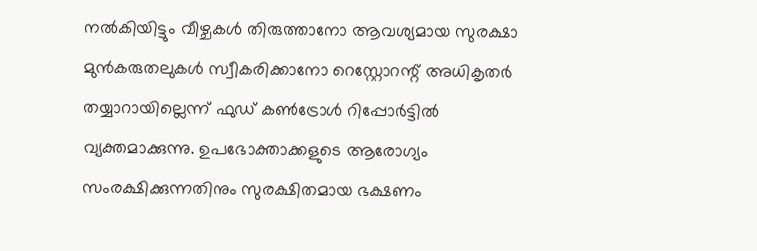നൽകിയിട്ടും വീഴ്ചകൾ തിരുത്താനോ ആവശ്യമായ സുരക്ഷാ മുൻകരുതലുകൾ സ്വീകരിക്കാനോ റെസ്റ്റോറന്റ് അധികൃതർ തയ്യാറായില്ലെന്ന് ഫുഡ് കൺട്രോൾ റിപ്പോർട്ടിൽ വ്യക്തമാക്കുന്നു. ഉപഭോക്താക്കളുടെ ആരോഗ്യം സംരക്ഷിക്കുന്നതിനും സുരക്ഷിതമായ ഭക്ഷണം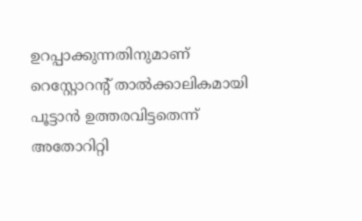ഉറപ്പാക്കുന്നതിനുമാണ് റെസ്റ്റോറന്റ് താൽക്കാലികമായി പൂട്ടാൻ ഉത്തരവിട്ടതെന്ന് അതോറിറ്റി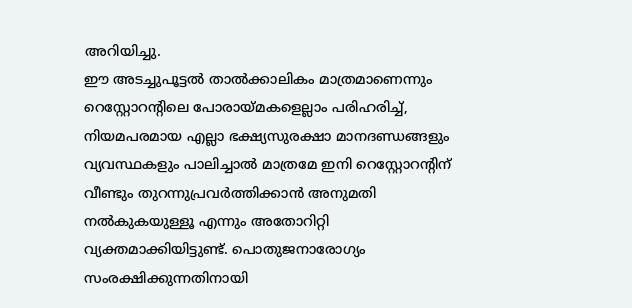അറിയിച്ചു.
ഈ അടച്ചുപൂട്ടൽ താൽക്കാലികം മാത്രമാണെന്നും റെസ്റ്റോറന്റിലെ പോരായ്മകളെല്ലാം പരിഹരിച്ച്, നിയമപരമായ എല്ലാ ഭക്ഷ്യസുരക്ഷാ മാനദണ്ഡങ്ങളും വ്യവസ്ഥകളും പാലിച്ചാൽ മാത്രമേ ഇനി റെസ്റ്റോറന്റിന് വീണ്ടും തുറന്നുപ്രവർത്തിക്കാൻ അനുമതി നൽകുകയുള്ളൂ എന്നും അതോറിറ്റി വ്യക്തമാക്കിയിട്ടുണ്ട്. പൊതുജനാരോഗ്യം സംരക്ഷിക്കുന്നതിനായി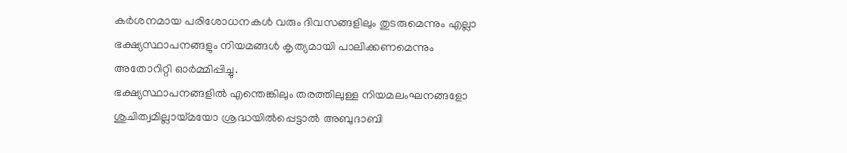കർശനമായ പരിശോധനകൾ വരും ദിവസങ്ങളിലും തുടരുമെന്നും എല്ലാ ഭക്ഷ്യസ്ഥാപനങ്ങളും നിയമങ്ങൾ കൃത്യമായി പാലിക്കണമെന്നും അതോറിറ്റി ഓർമ്മിപ്പിച്ചു.
ഭക്ഷ്യസ്ഥാപനങ്ങളിൽ എന്തെങ്കിലും തരത്തിലുള്ള നിയമലംഘനങ്ങളോ ശുചിത്വമില്ലായ്മയോ ശ്രദ്ധയിൽപ്പെട്ടാൽ അബുദാബി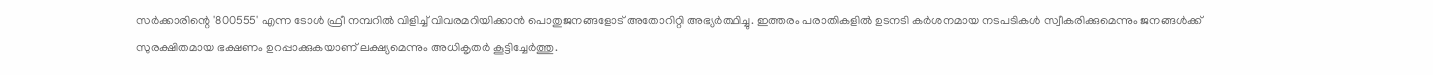സർക്കാരിന്റെ '800555' എന്ന ടോൾ ഫ്രീ നമ്പറിൽ വിളിച്ച് വിവരമറിയിക്കാൻ പൊതുജനങ്ങളോട് അതോറിറ്റി അഭ്യർത്ഥിച്ചു. ഇത്തരം പരാതികളിൽ ഉടനടി കർശനമായ നടപടികൾ സ്വീകരിക്കുമെന്നും ജനങ്ങൾക്ക് സുരക്ഷിതമായ ഭക്ഷണം ഉറപ്പാക്കുകയാണ് ലക്ഷ്യമെന്നും അധികൃതർ കൂട്ടിച്ചേർത്തു.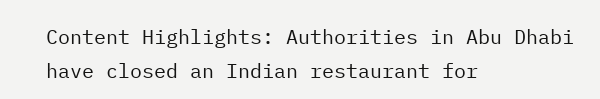Content Highlights: Authorities in Abu Dhabi have closed an Indian restaurant for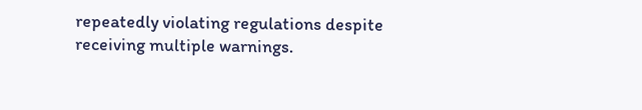repeatedly violating regulations despite receiving multiple warnings.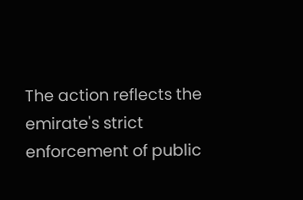The action reflects the emirate's strict enforcement of public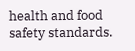health and food safety standards.